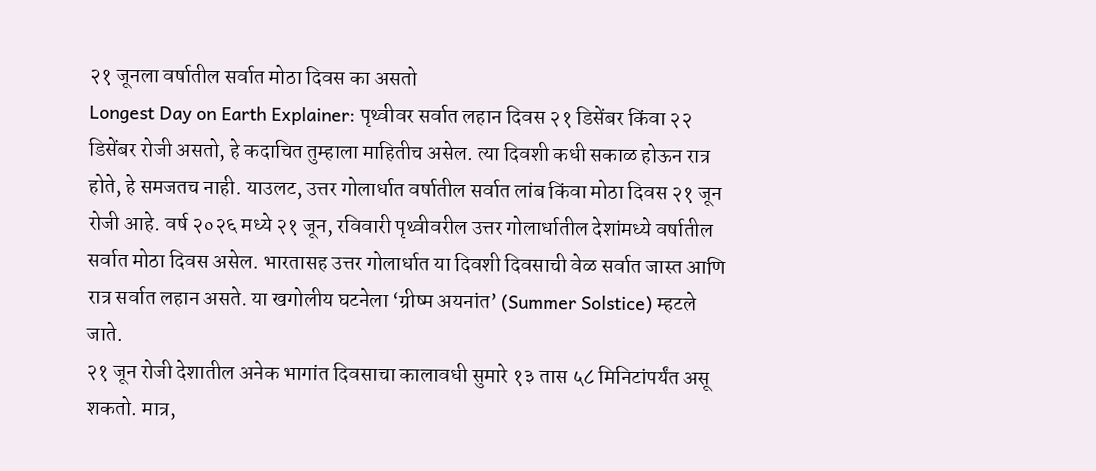२१ जूनला वर्षातील सर्वात मोठा दिवस का असतो
Longest Day on Earth Explainer: पृथ्वीवर सर्वात लहान दिवस २१ डिसेंबर किंवा २२ डिसेंबर रोजी असतो, हे कदाचित तुम्हाला माहितीच असेल. त्या दिवशी कधी सकाळ होऊन रात्र होते, हे समजतच नाही. याउलट, उत्तर गोलार्धात वर्षातील सर्वात लांब किंवा मोठा दिवस २१ जून रोजी आहे. वर्ष २०२६ मध्ये २१ जून, रविवारी पृथ्वीवरील उत्तर गोलार्धातील देशांमध्ये वर्षातील सर्वात मोठा दिवस असेल. भारतासह उत्तर गोलार्धात या दिवशी दिवसाची वेळ सर्वात जास्त आणि रात्र सर्वात लहान असते. या खगोलीय घटनेला ‘ग्रीष्म अयनांत’ (Summer Solstice) म्हटले जाते.
२१ जून रोजी देशातील अनेक भागांत दिवसाचा कालावधी सुमारे १३ तास ५८ मिनिटांपर्यंत असू शकतो. मात्र,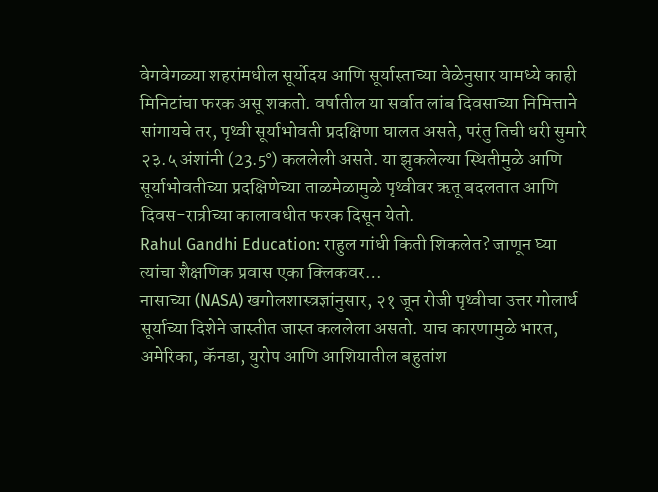वेगवेगळ्या शहरांमधील सूर्योदय आणि सूर्यास्ताच्या वेळेनुसार यामध्ये काही मिनिटांचा फरक असू शकतो. वर्षातील या सर्वात लांब दिवसाच्या निमित्ताने सांगायचे तर, पृथ्वी सूर्याभोवती प्रदक्षिणा घालत असते, परंतु तिची धरी सुमारे २३.५ अंशांनी (23.5°) कललेली असते. या झुकलेल्या स्थितीमुळे आणि सूर्याभोवतीच्या प्रदक्षिणेच्या ताळमेळामुळे पृथ्वीवर ऋतू बदलतात आणि दिवस-रात्रीच्या कालावधीत फरक दिसून येतो.
Rahul Gandhi Education: राहुल गांधी किती शिकलेत? जाणून घ्या त्यांचा शैक्षणिक प्रवास एका क्लिकवर…
नासाच्या (NASA) खगोलशास्त्रज्ञांनुसार, २१ जून रोजी पृथ्वीचा उत्तर गोलार्ध सूर्याच्या दिशेने जास्तीत जास्त कललेला असतो. याच कारणामुळे भारत, अमेरिका, कॅनडा, युरोप आणि आशियातील बहुतांश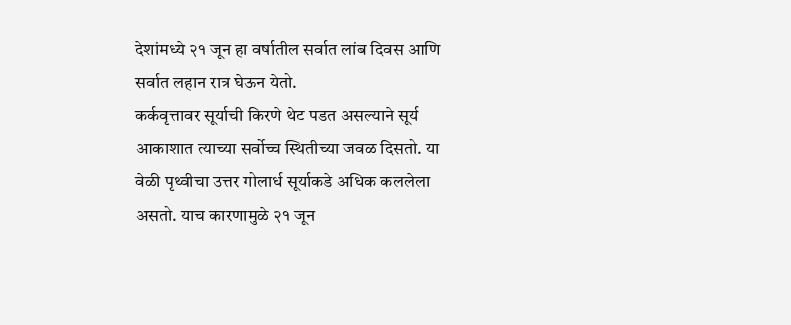देशांमध्ये २१ जून हा वर्षातील सर्वात लांब दिवस आणि सर्वात लहान रात्र घेऊन येतो.
कर्कवृत्तावर सूर्याची किरणे थेट पडत असल्याने सूर्य आकाशात त्याच्या सर्वोच्च स्थितीच्या जवळ दिसतो. या वेळी पृथ्वीचा उत्तर गोलार्ध सूर्याकडे अधिक कललेला असतो. याच कारणामुळे २१ जून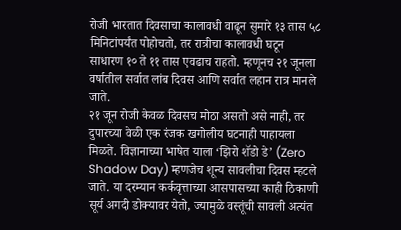रोजी भारतात दिवसाचा कालावधी वाढून सुमारे १३ तास ५८ मिनिटांपर्यंत पोहोचतो, तर रात्रीचा कालावधी घटून साधारण १० ते ११ तास एवढाच राहतो. म्हणूनच २१ जूनला वर्षातील सर्वात लांब दिवस आणि सर्वात लहान रात्र मानले जाते.
२१ जून रोजी केवळ दिवसच मोठा असतो असे नाही, तर दुपारच्या वेळी एक रंजक खगोलीय घटनाही पाहायला मिळते. विज्ञानाच्या भाषेत याला ‘झिरो शॅडो डे’ (Zero Shadow Day) म्हणजेच शून्य सावलीचा दिवस म्हटले जाते. या दरम्यान कर्कवृत्ताच्या आसपासच्या काही ठिकाणी सूर्य अगदी डोक्यावर येतो, ज्यामुळे वस्तूंची सावली अत्यंत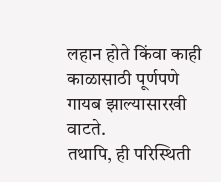लहान होते किंवा काही काळासाठी पूर्णपणे गायब झाल्यासारखी वाटते.
तथापि, ही परिस्थिती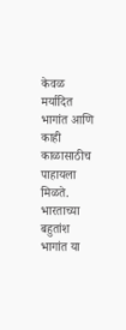केवळ मर्यादित भागांत आणि काही काळासाठीच पाहायला मिळते. भारताच्या बहुतांश भागांत या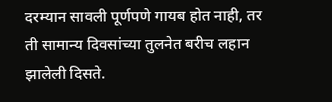दरम्यान सावली पूर्णपणे गायब होत नाही, तर ती सामान्य दिवसांच्या तुलनेत बरीच लहान झालेली दिसते.